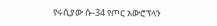የሩሲያው ሱ-34 የጦር አውሮፕላን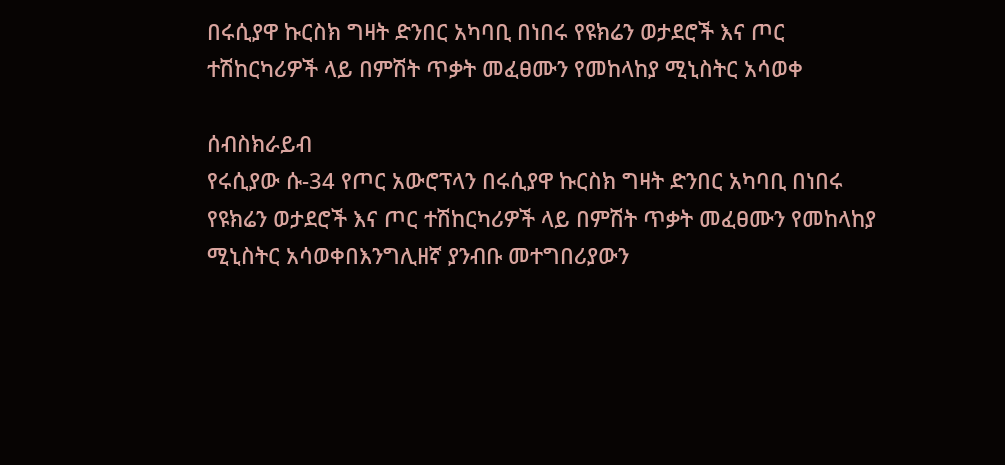በሩሲያዋ ኩርስክ ግዛት ድንበር አካባቢ በነበሩ የዩክሬን ወታደሮች እና ጦር ተሽከርካሪዎች ላይ በምሽት ጥቃት መፈፀሙን የመከላከያ ሚኒስትር አሳወቀ

ሰብስክራይብ
የሩሲያው ሱ-34 የጦር አውሮፕላን በሩሲያዋ ኩርስክ ግዛት ድንበር አካባቢ በነበሩ የዩክሬን ወታደሮች እና ጦር ተሽከርካሪዎች ላይ በምሽት ጥቃት መፈፀሙን የመከላከያ ሚኒስትር አሳወቀበእንግሊዘኛ ያንብቡ መተግበሪያውን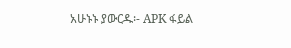አሁኑኑ ያውርዱ፡- APK ፋይል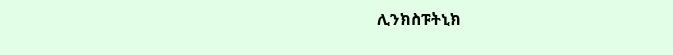ሊንክስፑትኒክ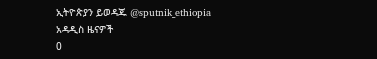ኢትዮጵያን ይወዳጁ @sputnik_ethiopia
አዳዲስ ዜናዎች
0